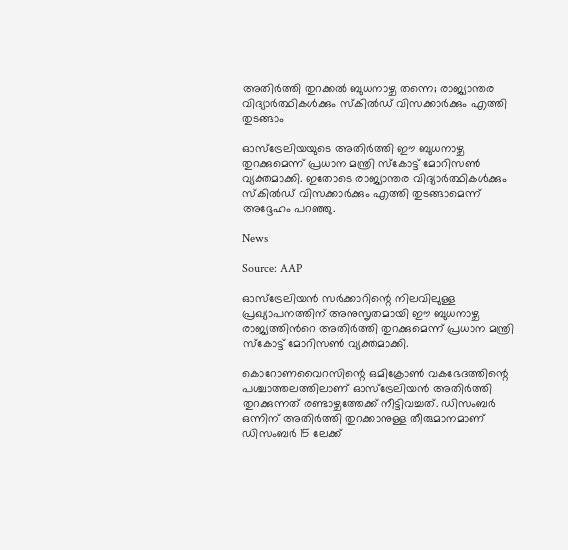അതിർത്തി തുറക്കൽ ബുധനാഴ്ച തന്നെ; രാജ്യാന്തര വിദ്യാർത്ഥികൾക്കും സ്‌കിൽഡ് വിസക്കാർക്കും എത്തി തുടങ്ങാം

ഓസ്‌ട്രേലിയയുടെ അതിർത്തി ഈ ബുധനാഴ്ച തുറക്കുമെന്ന് പ്രധാന മന്ത്രി സ്കോട്ട് മോറിസൺ വ്യക്തമാക്കി. ഇതോടെ രാജ്യാന്തര വിദ്യാർത്ഥികൾക്കും സ്‌കിൽഡ് വിസക്കാർക്കും എത്തി തുടങ്ങാമെന്ന് അദ്ദേഹം പറഞ്ഞു.

News

Source: AAP

ഓസ്‌ട്രേലിയൻ സർക്കാറിന്റെ നിലവിലുള്ള പ്രഖ്യാപനത്തിന് അനുസൃതമായി ഈ ബുധനാഴ്ച രാജ്യത്തിൻറെ അതിർത്തി തുറക്കുമെന്ന് പ്രധാന മന്ത്രി സ്കോട്ട് മോറിസൺ വ്യക്തമാക്കി.

കൊറോണവൈറസിന്റെ ഒമിക്രോൺ വകഭേദത്തിന്റെ പശ്ചാത്തലത്തിലാണ് ഓസ്ട്രേലിയൻ അതിർത്തി തുറക്കുന്നത് രണ്ടാഴ്ചത്തേക്ക് നീട്ടിവച്ചത്. ഡിസംബർ ഒന്നിന് അതിർത്തി തുറക്കാനുള്ള തീരുമാനമാണ് ഡിസംബർ 15 ലേക്ക്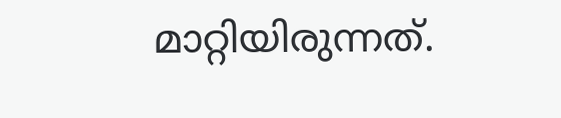മാറ്റിയിരുന്നത്.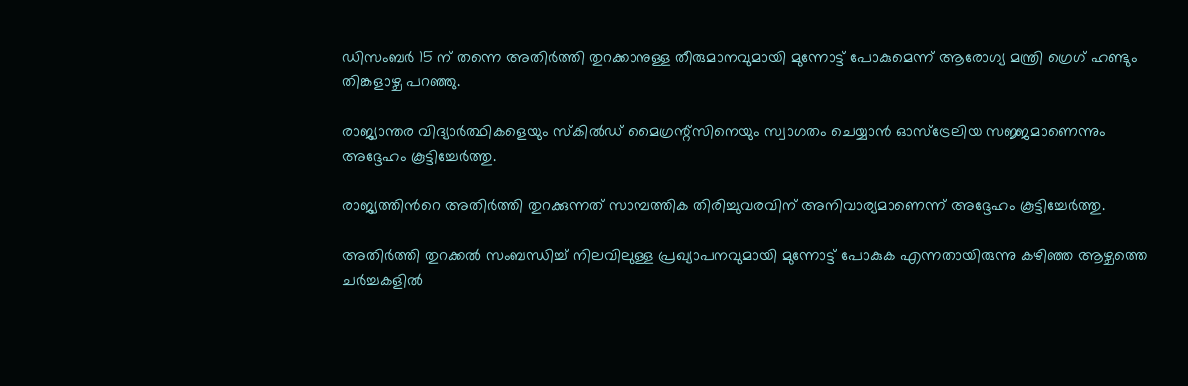ഡിസംബർ 15 ന് തന്നെ അതിർത്തി തുറക്കാനുള്ള തീരുമാനവുമായി മുന്നോട്ട് പോകുമെന്ന് ആരോഗ്യ മന്ത്രി ഗ്രെഗ് ഹണ്ടും തിങ്കളാഴ്ച പറഞ്ഞു.

രാജ്യാന്തര വിദ്യാർത്ഥികളെയും സ്‌കിൽഡ് മൈഗ്രന്റ്സിനെയും സ്വാഗതം ചെയ്യാൻ ഓസ്‌ട്രേലിയ സജ്ജമാണെന്നും അദ്ദേഹം കൂട്ടിച്ചേർത്തു.

രാജ്യത്തിൻറെ അതിർത്തി തുറക്കുന്നത് സാമ്പത്തിക തിരിച്ചുവരവിന് അനിവാര്യമാണെന്ന് അദ്ദേഹം കൂട്ടിച്ചേർത്തു.

അതിർത്തി തുറക്കൽ സംബന്ധിച്ച് നിലവിലുള്ള പ്രഖ്യാപനവുമായി മുന്നോട്ട് പോകുക എന്നതായിരുന്നു കഴിഞ്ഞ ആഴ്ചത്തെ ചർച്ചകളിൽ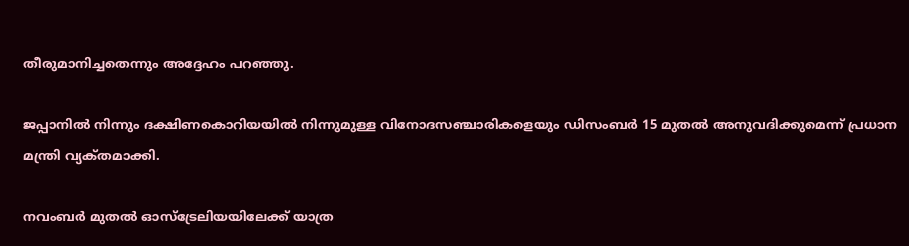തീരുമാനിച്ചതെന്നും അദ്ദേഹം പറഞ്ഞു.

ജപ്പാനിൽ നിന്നും ദക്ഷിണകൊറിയയിൽ നിന്നുമുള്ള വിനോദസഞ്ചാരികളെയും ഡിസംബർ 15 മുതൽ അനുവദിക്കുമെന്ന് പ്രധാന മന്ത്രി വ്യക്‌തമാക്കി.

നവംബർ മുതൽ ഓസ്‌ട്രേലിയയിലേക്ക് യാത്ര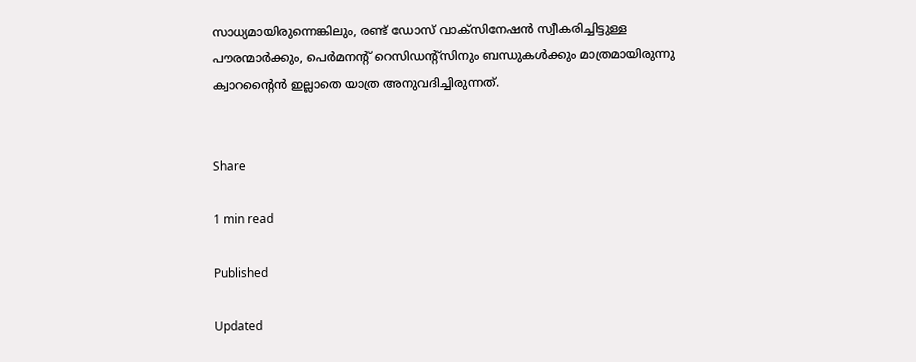സാധ്യമായിരുന്നെങ്കിലും, രണ്ട് ഡോസ് വാക്‌സിനേഷൻ സ്വീകരിച്ചിട്ടുള്ള പൗരന്മാർക്കും, പെർമനന്റ് റെസിഡന്റ്സിനും ബന്ധുകൾക്കും മാത്രമായിരുന്നു ക്വാറന്റൈൻ ഇല്ലാതെ യാത്ര അനുവദിച്ചിരുന്നത്.


Share

1 min read

Published

Updated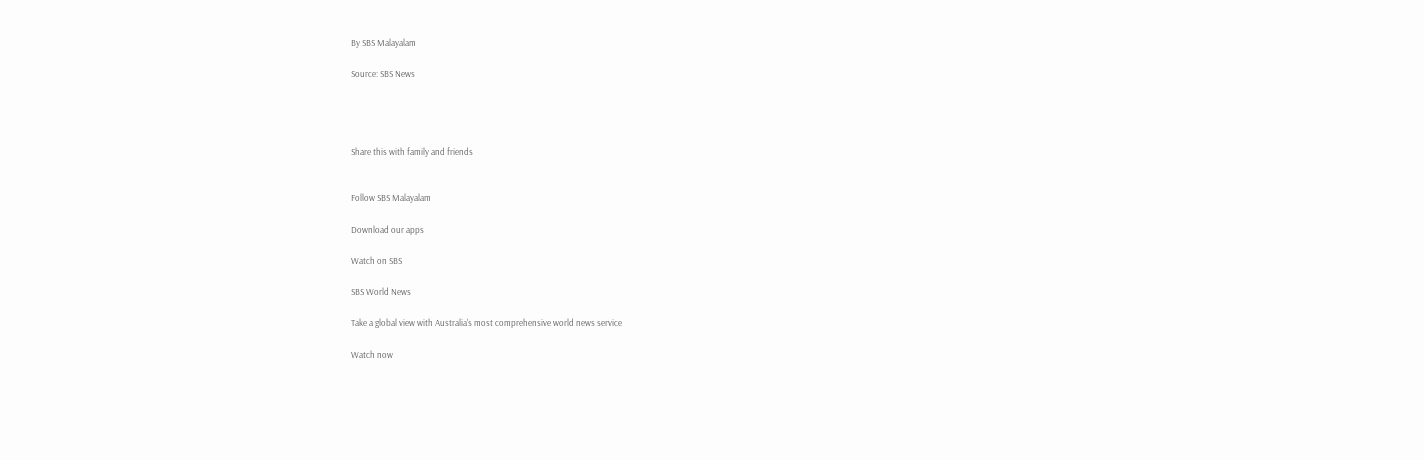By SBS Malayalam

Source: SBS News




Share this with family and friends


Follow SBS Malayalam

Download our apps

Watch on SBS

SBS World News

Take a global view with Australia's most comprehensive world news service

Watch now